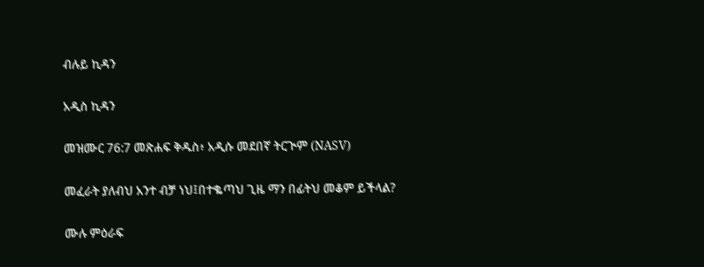ብሉይ ኪዳን

አዲስ ኪዳን

መዝሙር 76:7 መጽሐፍ ቅዱስ፥ አዲሱ መደበኛ ትርጒም (NASV)

መፈራት ያለብህ አንተ ብቻ ነህ፤በተቈጣህ ጊዜ ማን በፊትህ መቆም ይችላል?

ሙሉ ምዕራፍ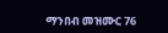ማንበብ መዝሙር 76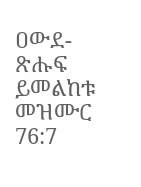ዐውደ-ጽሑፍ ይመልከቱ መዝሙር 76:7